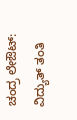ಚಂದ್ರ ಲೇಔಟ್: ವಿದ್ಯುತ್ ತಂತಿ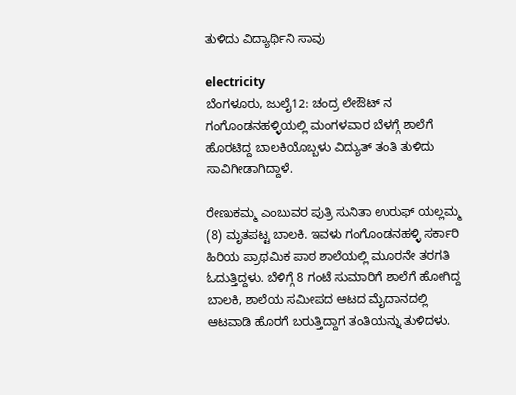ತುಳಿದು ವಿದ್ಯಾರ್ಥಿನಿ ಸಾವು

electricity
ಬೆಂಗಳೂರು, ಜುಲೈ12: ಚಂದ್ರ ಲೇಔಟ್ ನ ಗಂಗೊಂಡನಹಳ್ಳಿಯಲ್ಲಿ ಮಂಗಳವಾರ ಬೆಳಗ್ಗೆ ಶಾಲೆಗೆ ಹೊರಟಿದ್ದ ಬಾಲಕಿಯೊಬ್ಬಳು ವಿದ್ಯುತ್ ತಂತಿ ತುಳಿದು ಸಾವಿಗೀಡಾಗಿದ್ದಾಳೆ.

ರೇಣುಕಮ್ಮ ಎಂಬುವರ ಪುತ್ರಿ ಸುನಿತಾ ಉರುಫ್ ಯಲ್ಲಮ್ಮ (8) ಮೃತಪಟ್ಟ ಬಾಲಕಿ. ಇವಳು ಗಂಗೊಂಡನಹಳ್ಳಿ ಸರ್ಕಾರಿ ಹಿರಿಯ ಪ್ರಾಥಮಿಕ ಪಾಠ ಶಾಲೆಯಲ್ಲಿ ಮೂರನೇ ತರಗತಿ ಓದುತ್ತಿದ್ದಳು. ಬೆಳಿಗ್ಗೆ 8 ಗಂಟೆ ಸುಮಾರಿಗೆ ಶಾಲೆಗೆ ಹೋಗಿದ್ದ ಬಾಲಕಿ, ಶಾಲೆಯ ಸಮೀಪದ ಆಟದ ಮೈದಾನದಲ್ಲಿ ಆಟವಾಡಿ ಹೊರಗೆ ಬರುತ್ತಿದ್ದಾಗ ತಂತಿಯನ್ನು ತುಳಿದಳು.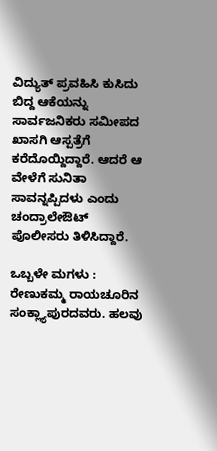ವಿದ್ಯುತ್ ಪ್ರವಹಿಸಿ ಕುಸಿದು ಬಿದ್ದ ಆಕೆಯನ್ನು ಸಾರ್ವಜನಿಕರು ಸಮೀಪದ ಖಾಸಗಿ ಆಸ್ಪತ್ರೆಗೆ ಕರೆದೊಯ್ದಿದ್ದಾರೆ. ಆದರೆ ಆ ವೇಳೆಗೆ ಸುನಿತಾ ಸಾವನ್ನಪ್ಪಿದಳು ಎಂದು ಚಂದ್ರಾಲೇಔಟ್ ಪೊಲೀಸರು ತಿಳಿಸಿದ್ದಾರೆ.

ಒಬ್ಬಳೇ ಮಗಳು : ರೇಣುಕಮ್ಮ ರಾಯಚೂರಿನ ಸಂಕ್ಲ್ಯಾಪುರದವರು. ಹಲವು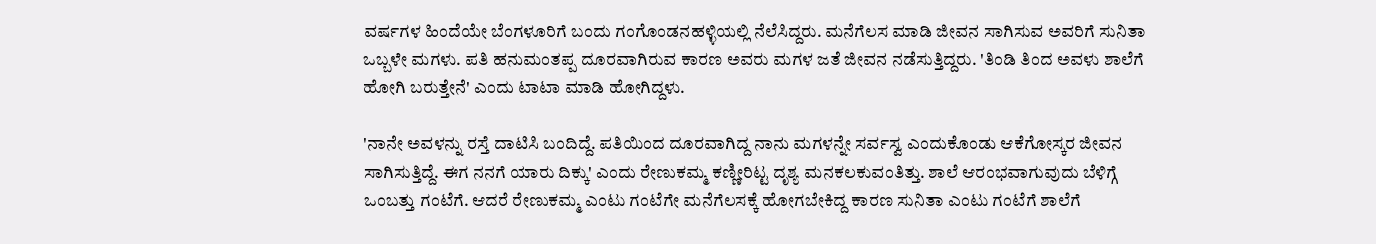ವರ್ಷಗಳ ಹಿಂದೆಯೇ ಬೆಂಗಳೂರಿಗೆ ಬಂದು ಗಂಗೊಂಡನಹಳ್ಳಿಯಲ್ಲಿ ನೆಲೆಸಿದ್ದರು. ಮನೆಗೆಲಸ ಮಾಡಿ ಜೀವನ ಸಾಗಿಸುವ ಅವರಿಗೆ ಸುನಿತಾ ಒಬ್ಬಳೇ ಮಗಳು. ಪತಿ ಹನುಮಂತಪ್ಪ ದೂರವಾಗಿರುವ ಕಾರಣ ಅವರು ಮಗಳ ಜತೆ ಜೀವನ ನಡೆಸುತ್ತಿದ್ದರು. 'ತಿಂಡಿ ತಿಂದ ಅವಳು ಶಾಲೆಗೆ ಹೋಗಿ ಬರುತ್ತೇನೆ' ಎಂದು ಟಾಟಾ ಮಾಡಿ ಹೋಗಿದ್ದಳು.

'ನಾನೇ ಅವಳನ್ನು ರಸ್ತೆ ದಾಟಿಸಿ ಬಂದಿದ್ದೆ. ಪತಿಯಿಂದ ದೂರವಾಗಿದ್ದ ನಾನು ಮಗಳನ್ನೇ ಸರ್ವಸ್ವ ಎಂದುಕೊಂಡು ಆಕೆಗೋಸ್ಕರ ಜೀವನ ಸಾಗಿಸುತ್ತಿದ್ದೆ. ಈಗ ನನಗೆ ಯಾರು ದಿಕ್ಕು' ಎಂದು ರೇಣುಕಮ್ಮ ಕಣ್ಣೀರಿಟ್ಟ ದೃಶ್ಯ ಮನಕಲಕುವಂತಿತ್ತು. ಶಾಲೆ ಆರಂಭವಾಗುವುದು ಬೆಳಿಗ್ಗೆ ಒಂಬತ್ತು ಗಂಟೆಗೆ. ಆದರೆ ರೇಣುಕಮ್ಮ ಎಂಟು ಗಂಟೆಗೇ ಮನೆಗೆಲಸಕ್ಕೆ ಹೋಗಬೇಕಿದ್ದ ಕಾರಣ ಸುನಿತಾ ಎಂಟು ಗಂಟೆಗೆ ಶಾಲೆಗೆ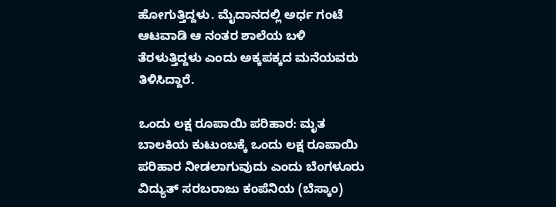ಹೋಗುತ್ತಿದ್ದಳು. ಮೈದಾನದಲ್ಲಿ ಅರ್ಧ ಗಂಟೆ ಆಟವಾಡಿ ಆ ನಂತರ ಶಾಲೆಯ ಬಳಿ ತೆರಳುತ್ತಿದ್ದಳು ಎಂದು ಅಕ್ಕಪಕ್ಕದ ಮನೆಯವರು ತಿಳಿಸಿದ್ದಾರೆ.

ಒಂದು ಲಕ್ಷ ರೂಪಾಯಿ ಪರಿಹಾರ: ಮೃತ ಬಾಲಕಿಯ ಕುಟುಂಬಕ್ಕೆ ಒಂದು ಲಕ್ಷ ರೂಪಾಯಿ ಪರಿಹಾರ ನೀಡಲಾಗುವುದು ಎಂದು ಬೆಂಗಳೂರು ವಿದ್ಯುತ್ ಸರಬರಾಜು ಕಂಪೆನಿಯ (ಬೆಸ್ಕಾಂ)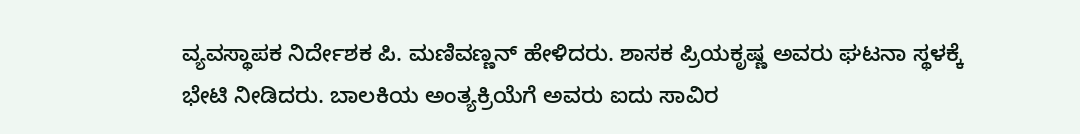ವ್ಯವಸ್ಥಾಪಕ ನಿರ್ದೇಶಕ ಪಿ. ಮಣಿವಣ್ಣನ್ ಹೇಳಿದರು. ಶಾಸಕ ಪ್ರಿಯಕೃಷ್ಣ ಅವರು ಘಟನಾ ಸ್ಥಳಕ್ಕೆ ಭೇಟಿ ನೀಡಿದರು. ಬಾಲಕಿಯ ಅಂತ್ಯಕ್ರಿಯೆಗೆ ಅವರು ಐದು ಸಾವಿರ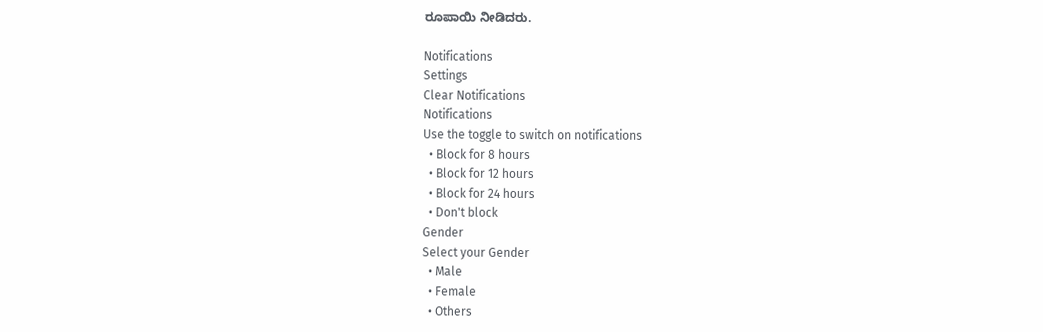ರೂಪಾಯಿ ನೀಡಿದರು.

Notifications
Settings
Clear Notifications
Notifications
Use the toggle to switch on notifications
  • Block for 8 hours
  • Block for 12 hours
  • Block for 24 hours
  • Don't block
Gender
Select your Gender
  • Male
  • Female
  • Others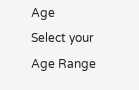Age
Select your Age Range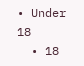• Under 18
  • 18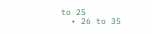to 25
  • 26 to 35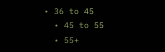• 36 to 45
  • 45 to 55
  • 55+